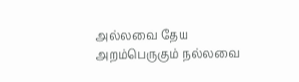அல்லவை தேய அறம்பெருகும் நல்லவை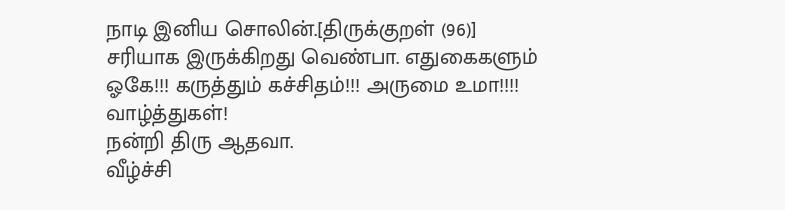நாடி இனிய சொலின்.[திருக்குறள் (96)]
சரியாக இருக்கிறது வெண்பா. எதுகைகளும் ஓகே!!! கருத்தும் கச்சிதம்!!! அருமை உமா!!!! வாழ்த்துகள்!
நன்றி திரு ஆதவா.
வீழ்ச்சி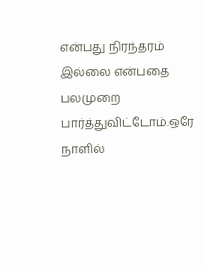என்பது நிரந்தரம் இல்லை என்பதை பலமுறை பார்த்துவிட்டோம்.ஒரே நாளில்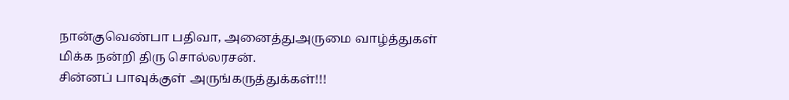நான்குவெண்பா பதிவா, அனைத்துஅருமை வாழ்த்துகள்
மிக்க நன்றி திரு சொல்லரசன்.
சின்னப் பாவுக்குள் அருங்கருத்துக்கள்!!!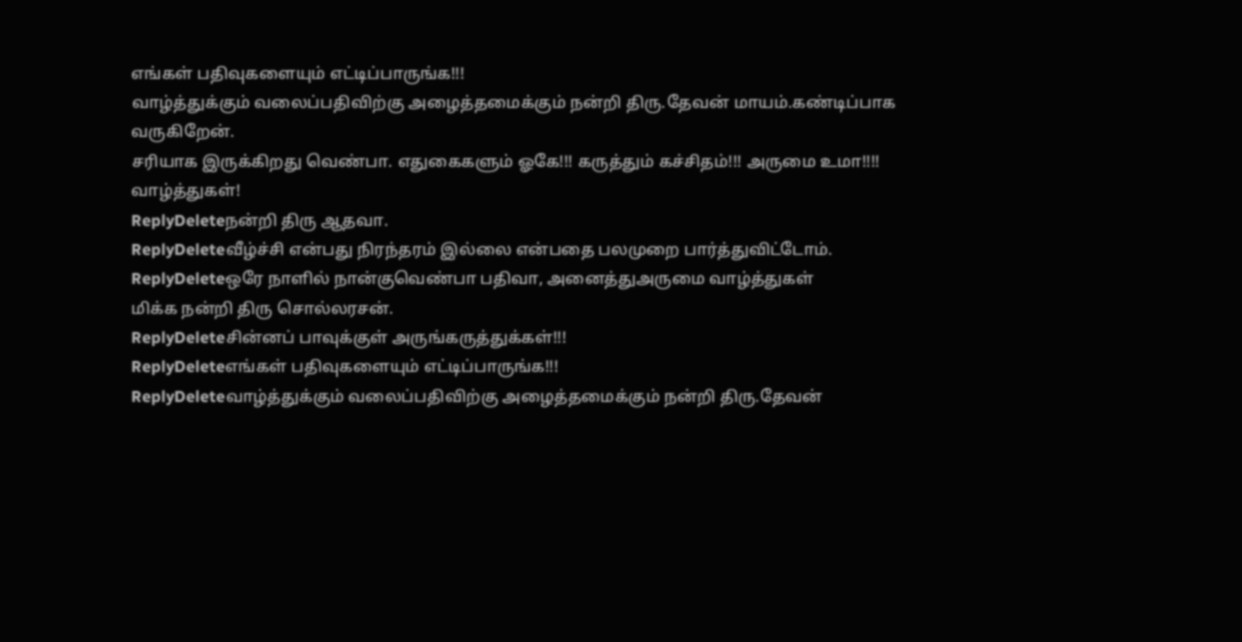எங்கள் பதிவுகளையும் எட்டிப்பாருங்க!!!
வாழ்த்துக்கும் வலைப்பதிவிற்கு அழைத்தமைக்கும் நன்றி திரு.தேவன் மாயம்.கண்டிப்பாக வருகிறேன்.
சரியாக இருக்கிறது வெண்பா. எதுகைகளும் ஓகே!!! கருத்தும் கச்சிதம்!!! அருமை உமா!!!! வாழ்த்துகள்!
ReplyDeleteநன்றி திரு ஆதவா.
ReplyDeleteவீழ்ச்சி என்பது நிரந்தரம் இல்லை என்பதை பலமுறை பார்த்துவிட்டோம்.
ReplyDeleteஒரே நாளில் நான்குவெண்பா பதிவா, அனைத்துஅருமை வாழ்த்துகள்
மிக்க நன்றி திரு சொல்லரசன்.
ReplyDeleteசின்னப் பாவுக்குள் அருங்கருத்துக்கள்!!!
ReplyDeleteஎங்கள் பதிவுகளையும் எட்டிப்பாருங்க!!!
ReplyDeleteவாழ்த்துக்கும் வலைப்பதிவிற்கு அழைத்தமைக்கும் நன்றி திரு.தேவன்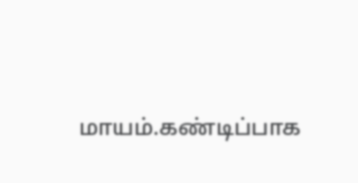மாயம்.கண்டிப்பாக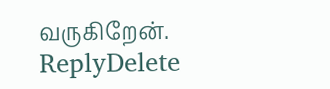வருகிறேன்.
ReplyDelete